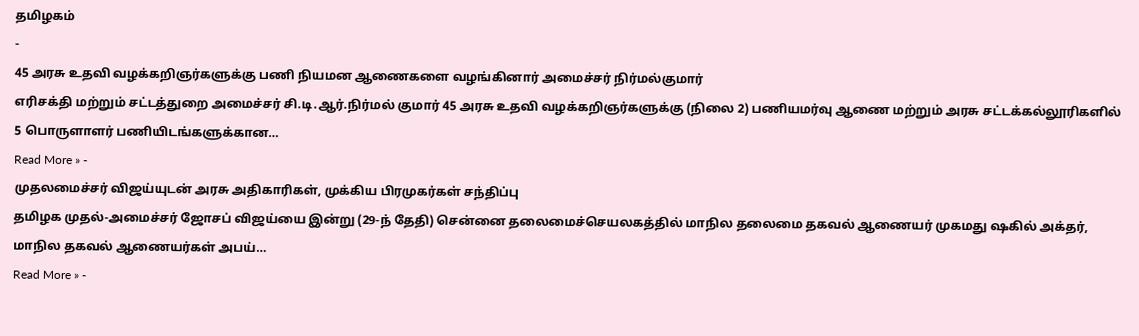தமிழகம்
-
45 அரசு உதவி வழக்கறிஞர்களுக்கு பணி நியமன ஆணைகளை வழங்கினார் அமைச்சர் நிர்மல்குமார்
எரிசக்தி மற்றும் சட்டத்துறை அமைச்சர் சி.டி.ஆர்.நிர்மல் குமார் 45 அரசு உதவி வழக்கறிஞர்களுக்கு (நிலை 2) பணியமர்வு ஆணை மற்றும் அரசு சட்டக்கல்லூரிகளில் 5 பொருளாளர் பணியிடங்களுக்கான…
Read More » -
முதலமைச்சர் விஜய்யுடன் அரசு அதிகாரிகள், முக்கிய பிரமுகர்கள் சந்திப்பு
தமிழக முதல்-அமைச்சர் ஜோசப் விஜய்யை இன்று (29-ந் தேதி) சென்னை தலைமைச்செயலகத்தில் மாநில தலைமை தகவல் ஆணையர் முகமது ஷகில் அக்தர், மாநில தகவல் ஆணையர்கள் அபய்…
Read More » -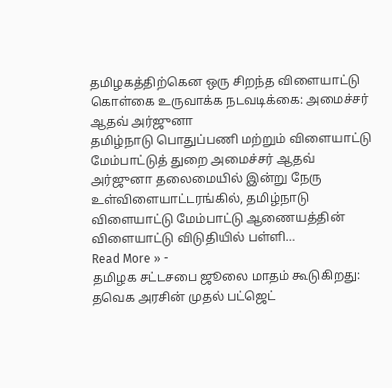தமிழகத்திற்கென ஒரு சிறந்த விளையாட்டு கொள்கை உருவாக்க நடவடிக்கை: அமைச்சர் ஆதவ் அர்ஜுனா
தமிழ்நாடு பொதுப்பணி மற்றும் விளையாட்டு மேம்பாட்டுத் துறை அமைச்சர் ஆதவ் அர்ஜுனா தலைமையில் இன்று நேரு உள்விளையாட்டரங்கில், தமிழ்நாடு விளையாட்டு மேம்பாட்டு ஆணையத்தின் விளையாட்டு விடுதியில் பள்ளி…
Read More » -
தமிழக சட்டசபை ஜூலை மாதம் கூடுகிறது: தவெக அரசின் முதல் பட்ஜெட்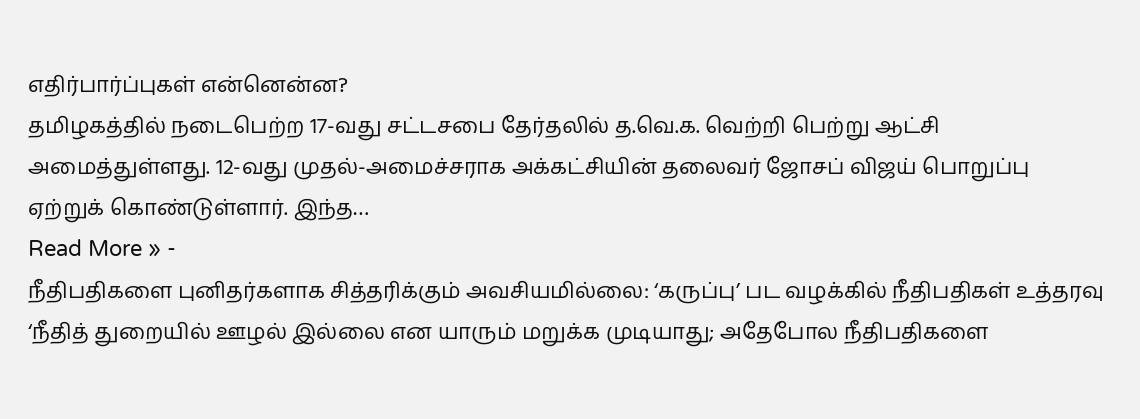எதிர்பார்ப்புகள் என்னென்ன?
தமிழகத்தில் நடைபெற்ற 17-வது சட்டசபை தேர்தலில் த.வெ.க. வெற்றி பெற்று ஆட்சி அமைத்துள்ளது. 12-வது முதல்-அமைச்சராக அக்கட்சியின் தலைவர் ஜோசப் விஜய் பொறுப்பு ஏற்றுக் கொண்டுள்ளார். இந்த…
Read More » -
நீதிபதிகளை புனிதர்களாக சித்தரிக்கும் அவசியமில்லை: ‘கருப்பு’ பட வழக்கில் நீதிபதிகள் உத்தரவு
‘நீதித் துறையில் ஊழல் இல்லை என யாரும் மறுக்க முடியாது; அதேபோல நீதிபதிகளை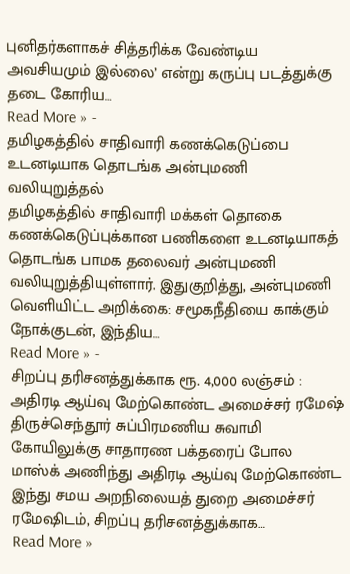புனிதர்களாகச் சித்தரிக்க வேண்டிய அவசியமும் இல்லை’ என்று கருப்பு படத்துக்கு தடை கோரிய…
Read More » -
தமிழகத்தில் சாதிவாரி கணக்கெடுப்பை உடனடியாக தொடங்க அன்புமணி வலியுறுத்தல்
தமிழகத்தில் சாதிவாரி மக்கள் தொகை கணக்கெடுப்புக்கான பணிகளை உடனடியாகத் தொடங்க பாமக தலைவர் அன்புமணி வலியுறுத்தியுள்ளார். இதுகுறித்து, அன்புமணி வெளியிட்ட அறிக்கை: சமூகநீதியை காக்கும் நோக்குடன், இந்திய…
Read More » -
சிறப்பு தரிசனத்துக்காக ரூ. 4,000 லஞ்சம் : அதிரடி ஆய்வு மேற்கொண்ட அமைச்சர் ரமேஷ்
திருச்செந்தூர் சுப்பிரமணிய சுவாமி கோயிலுக்கு சாதாரண பக்தரைப் போல மாஸ்க் அணிந்து அதிரடி ஆய்வு மேற்கொண்ட இந்து சமய அறநிலையத் துறை அமைச்சர் ரமேஷிடம், சிறப்பு தரிசனத்துக்காக…
Read More »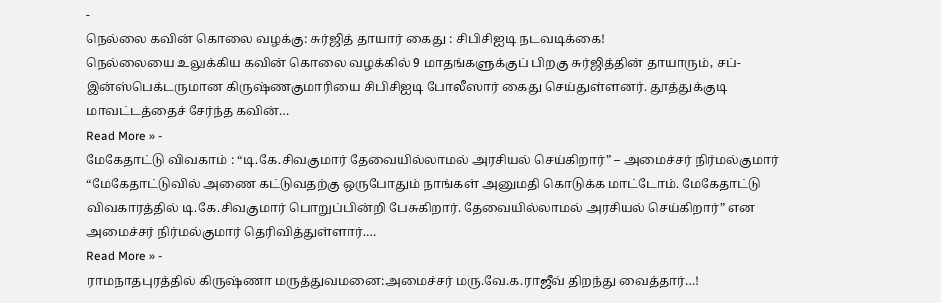-
நெல்லை கவின் கொலை வழக்கு: சுர்ஜித் தாயார் கைது : சிபிசிஐடி நடவடிக்கை!
நெல்லையை உலுக்கிய கவின் கொலை வழக்கில் 9 மாதங்களுக்குப் பிறகு சுர்ஜித்தின் தாயாரும், சப்-இன்ஸ்பெக்டருமான கிருஷ்ணகுமாரியை சிபிசிஐடி போலீஸார் கைது செய்துள்ளனர். தூத்துக்குடி மாவட்டத்தைச் சேர்ந்த கவின்…
Read More » -
மேகேதாட்டு விவகாம் : “டி.கே.சிவகுமார் தேவையில்லாமல் அரசியல் செய்கிறார்” – அமைச்சர் நிர்மல்குமார்
“மேகேதாட்டுவில் அணை கட்டுவதற்கு ஒருபோதும் நாங்கள் அனுமதி கொடுக்க மாட்டோம். மேகேதாட்டு விவகாரத்தில் டி.கே.சிவகுமார் பொறுப்பின்றி பேசுகிறார். தேவையில்லாமல் அரசியல் செய்கிறார்” என அமைச்சர் நிர்மல்குமார் தெரிவித்துள்ளார்.…
Read More » -
ராமநாதபுரத்தில் கிருஷ்ணா மருத்துவமனை:அமைச்சர் மரு.வே.க.ராஜீவ் திறந்து வைத்தார்…!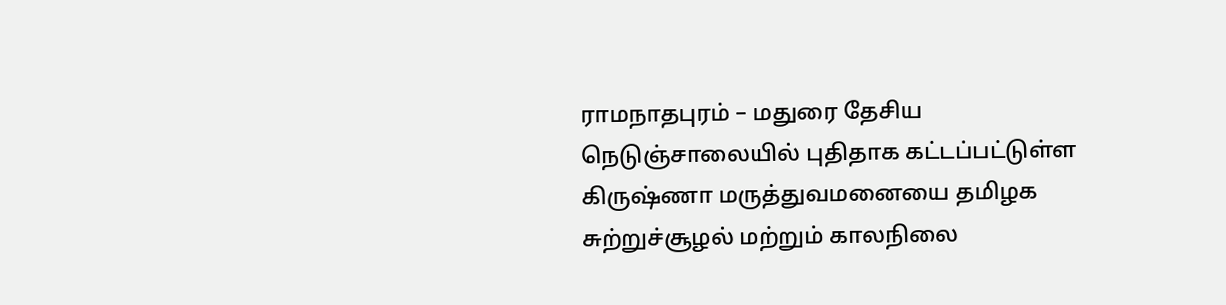ராமநாதபுரம் – மதுரை தேசிய நெடுஞ்சாலையில் புதிதாக கட்டப்பட்டுள்ள கிருஷ்ணா மருத்துவமனையை தமிழக சுற்றுச்சூழல் மற்றும் காலநிலை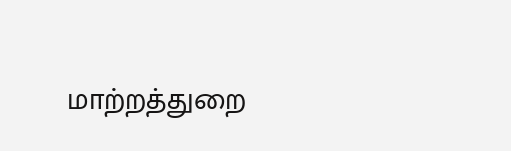மாற்றத்துறை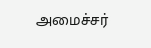அமைச்சர்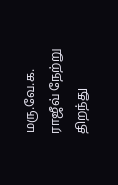மரு.வே.க. ராஜீவ் நேற்று திறந்து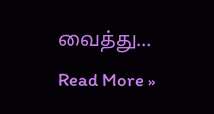வைத்து…
Read More »